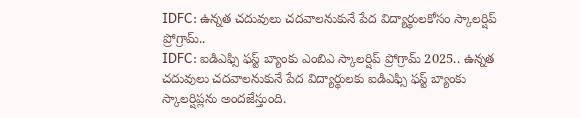IDFC: ఉన్నత చదువులు చదవాలనుకునే పేద విద్యార్థులకోసం స్కాలర్షిప్ ప్రోగ్రామ్..
IDFC: ఐడిఎఫ్సి ఫస్ట్ బ్యాంకు ఎంబిఎ స్కాలర్షిప్ ప్రోగ్రామ్ 2025.. ఉన్నత చదువులు చదవాలనుకునే పేద విద్యార్థులకు ఐడిఎఫ్సి ఫస్ట్ బ్యాంకు స్కాలర్షిప్లను అందజేస్తుంది.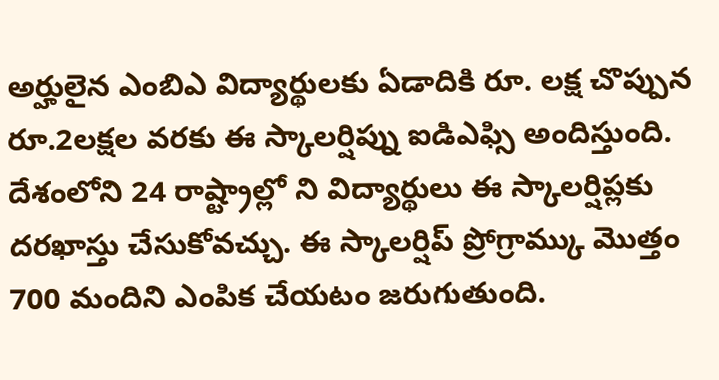అర్హులైన ఎంబిఎ విద్యార్థులకు ఏడాదికి రూ. లక్ష చొప్పున రూ.2లక్షల వరకు ఈ స్కాలర్షిప్ను ఐడిఎఫ్సి అందిస్తుంది. దేశంలోని 24 రాష్ట్రాల్లో ని విద్యార్థులు ఈ స్కాలర్షిప్లకు దరఖాస్తు చేసుకోవచ్చు. ఈ స్కాలర్షిప్ ప్రోగ్రామ్కు మొత్తం 700 మందిని ఎంపిక చేయటం జరుగుతుంది.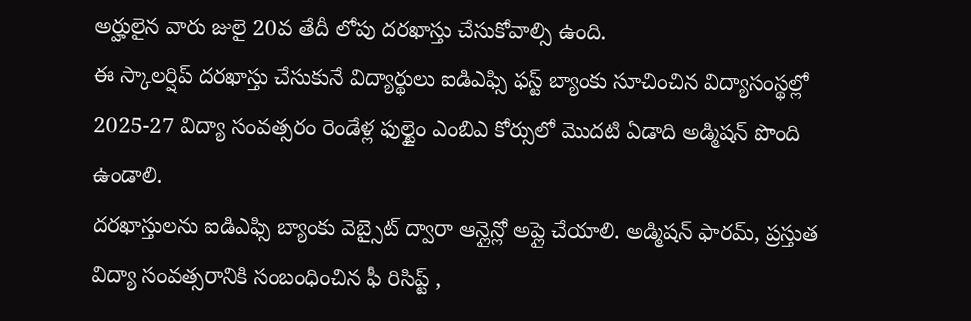అర్హులైన వారు జులై 20వ తేదీ లోపు దరఖాస్తు చేసుకోవాల్సి ఉంది.
ఈ స్కాలర్షిప్ దరఖాస్తు చేసుకునే విద్యార్థులు ఐడిఎఫ్సి ఫస్ట్ బ్యాంకు సూచించిన విద్యాసంస్థల్లో 2025-27 విద్యా సంవత్సరం రెండేళ్ల ఫుల్టైం ఎంబిఎ కోర్సులో మొదటి ఏడాది అడ్మిషన్ పొంది ఉండాలి.
దరఖాస్తులను ఐడిఎఫ్సి బ్యాంకు వెబ్సైట్ ద్వారా ఆన్లైన్లో అప్లై చేయాలి. అడ్మిషన్ ఫారమ్, ప్రస్తుత విద్యా సంవత్సరానికి సంబంధించిన ఫీ రిసిప్ట్ ,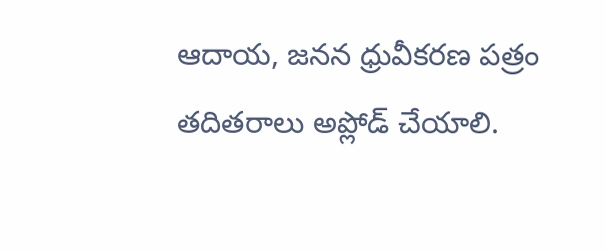ఆదాయ, జనన ధ్రువీకరణ పత్రం తదితరాలు అప్లోడ్ చేయాలి.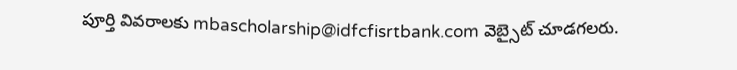పూర్తి వివరాలకు mbascholarship@idfcfisrtbank.com వెబ్సైట్ చూడగలరు.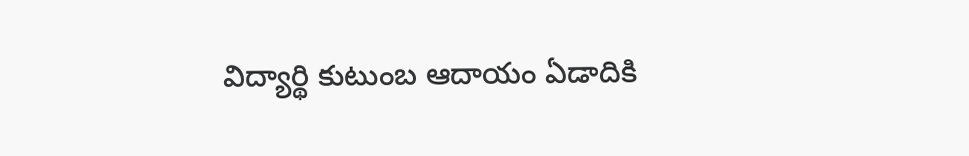విద్యార్థి కుటుంబ ఆదాయం ఏడాదికి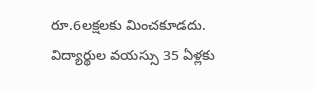రూ.6లక్షలకు మించకూడదు.
విద్యార్థుల వయస్సు 35 ఏళ్లకు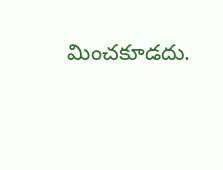మించకూడదు.